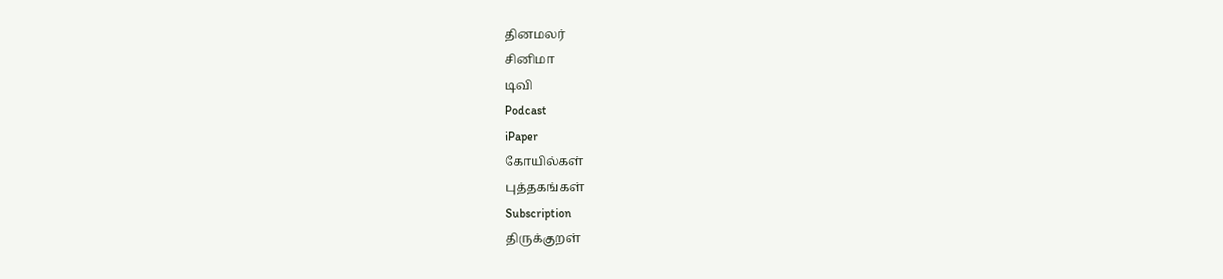தினமலர்
சினிமா
டிவி
Podcast
iPaper
கோயில்கள்
புத்தகங்கள்
Subscription
திருக்குறள்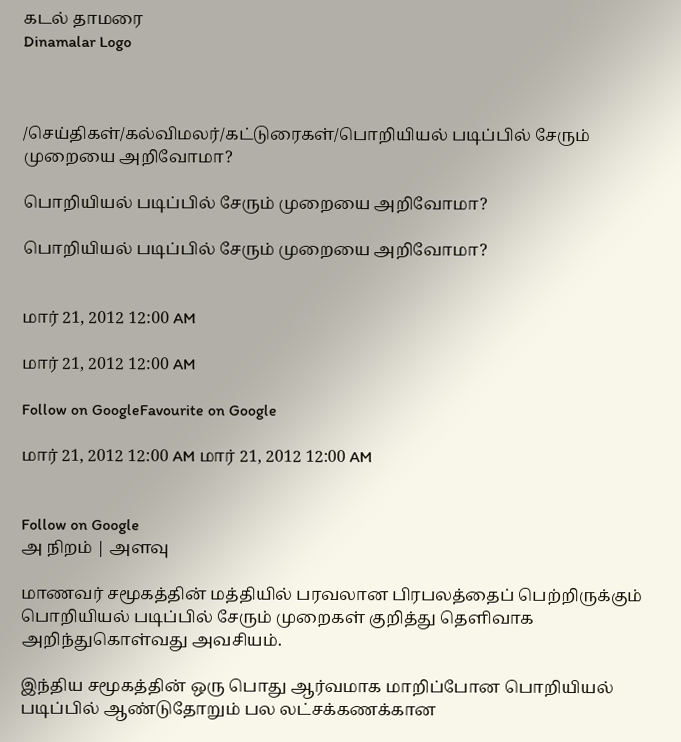கடல் தாமரை
Dinamalar Logo



/செய்திகள்/கல்விமலர்/கட்டுரைகள்/பொறியியல் படிப்பில் சேரும் முறையை அறிவோமா?

பொறியியல் படிப்பில் சேரும் முறையை அறிவோமா?

பொறியியல் படிப்பில் சேரும் முறையை அறிவோமா?


மார் 21, 2012 12:00 AM

மார் 21, 2012 12:00 AM

Follow on GoogleFavourite on Google

மார் 21, 2012 12:00 AM மார் 21, 2012 12:00 AM


Follow on Google
அ நிறம் | அளவு

மாணவர் சமூகத்தின் மத்தியில் பரவலான பிரபலத்தைப் பெற்றிருக்கும் பொறியியல் படிப்பில் சேரும் முறைகள் குறித்து தெளிவாக அறிந்துகொள்வது அவசியம்.

இந்திய சமூகத்தின் ஒரு பொது ஆர்வமாக மாறிப்போன பொறியியல் படிப்பில் ஆண்டுதோறும் பல லட்சக்கணக்கான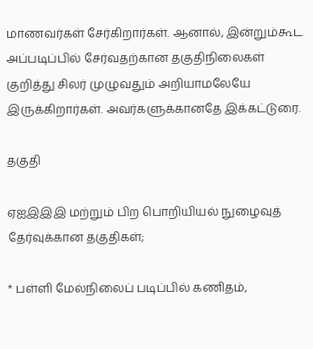மாணவர்கள் சேர்கிறார்கள். ஆனால், இன்றும்கூட அப்படிப்பில் சேர்வதற்கான தகுதிநிலைகள் குறித்து சிலர் முழுவதும் அறியாமலேயே இருக்கிறார்கள். அவர்களுக்கானதே இக்கட்டுரை.

தகுதி

ஏஐஇஇஇ மற்றும் பிற பொறியியல் நுழைவுத் தேர்வுக்கான தகுதிகள்;

* பள்ளி மேல்நிலைப் படிப்பில் கணிதம்,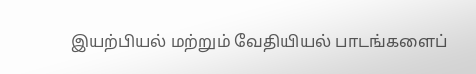இயற்பியல் மற்றும் வேதியியல் பாடங்களைப்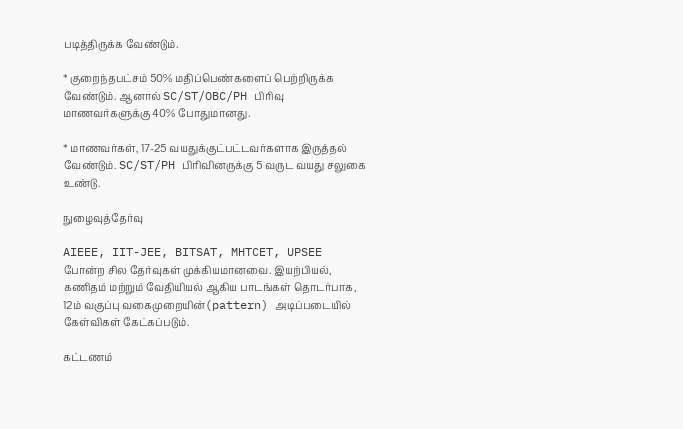படித்திருக்க வேண்டும்.

* குறைந்தபட்சம் 50% மதிப்பெண்களைப் பெற்றிருக்க வேண்டும். ஆனால் SC/ST/OBC/PH பிரிவு மாணவர்களுக்கு 40% போதுமானது.

* மாணவர்கள், 17-25 வயதுக்குட்பட்டவர்களாக இருத்தல் வேண்டும். SC/ST/PH பிரிவினருக்கு 5 வருட வயது சலுகை உண்டு.

நுழைவுத்தேர்வு

AIEEE, IIT-JEE, BITSAT, MHTCET, UPSEE போன்ற சில தேர்வுகள் முக்கியமானவை. இயற்பியல், கணிதம் மற்றும் வேதியியல் ஆகிய பாடங்கள் தொடர்பாக, 12ம் வகுப்பு வகைமுறையின்(pattern) அடிப்படையில் கேள்விகள் கேட்கப்படும்.

கட்டணம்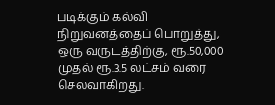படிக்கும் கல்வி நிறுவனத்தைப் பொறுத்து, ஒரு வருடத்திற்கு, ரூ.50,000 முதல் ரூ.3.5 லட்சம் வரை செலவாகிறது.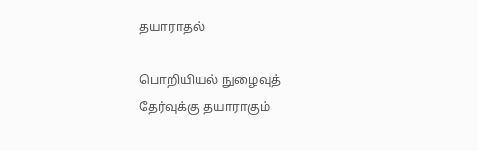தயாராதல்

பொறியியல் நுழைவுத் தேர்வுக்கு தயாராகும்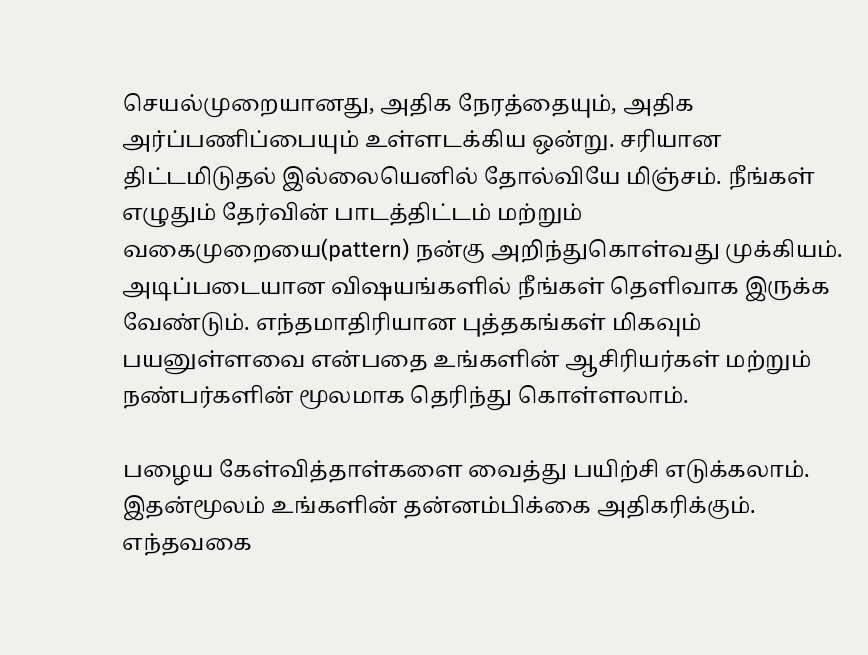செயல்முறையானது, அதிக நேரத்தையும், அதிக அர்ப்பணிப்பையும் உள்ளடக்கிய ஒன்று. சரியான திட்டமிடுதல் இல்லையெனில் தோல்வியே மிஞ்சம். நீங்கள் எழுதும் தேர்வின் பாடத்திட்டம் மற்றும் வகைமுறையை(pattern) நன்கு அறிந்துகொள்வது முக்கியம். அடிப்படையான விஷயங்களில் நீங்கள் தெளிவாக இருக்க வேண்டும். எந்தமாதிரியான புத்தகங்கள் மிகவும் பயனுள்ளவை என்பதை உங்களின் ஆசிரியர்கள் மற்றும் நண்பர்களின் மூலமாக தெரிந்து கொள்ளலாம்.

பழைய கேள்வித்தாள்களை வைத்து பயிற்சி எடுக்கலாம். இதன்மூலம் உங்களின் தன்னம்பிக்கை அதிகரிக்கும். எந்தவகை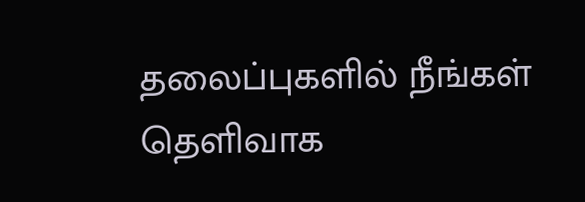தலைப்புகளில் நீங்கள் தெளிவாக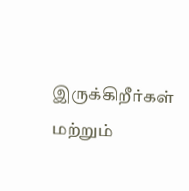இருக்கிறீர்கள் மற்றும்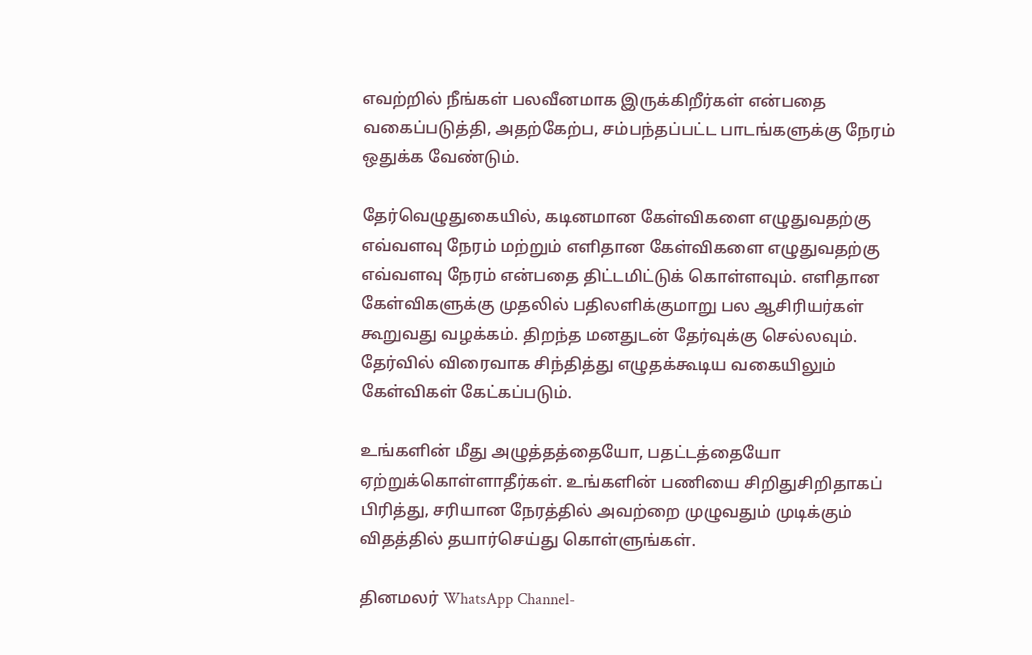எவற்றில் நீங்கள் பலவீனமாக இருக்கிறீர்கள் என்பதை வகைப்படுத்தி, அதற்கேற்ப, சம்பந்தப்பட்ட பாடங்களுக்கு நேரம் ஒதுக்க வேண்டும்.

தேர்வெழுதுகையில், கடினமான கேள்விகளை எழுதுவதற்கு எவ்வளவு நேரம் மற்றும் எளிதான கேள்விகளை எழுதுவதற்கு எவ்வளவு நேரம் என்பதை திட்டமிட்டுக் கொள்ளவும். எளிதான கேள்விகளுக்கு முதலில் பதிலளிக்குமாறு பல ஆசிரியர்கள் கூறுவது வழக்கம். திறந்த மனதுடன் தேர்வுக்கு செல்லவும். தேர்வில் விரைவாக சிந்தித்து எழுதக்கூடிய வகையிலும் கேள்விகள் கேட்கப்படும்.

உங்களின் மீது அழுத்தத்தையோ, பதட்டத்தையோ ஏற்றுக்கொள்ளாதீர்கள். உங்களின் பணியை சிறிதுசிறிதாகப் பிரித்து, சரியான நேரத்தில் அவற்றை முழுவதும் முடிக்கும் விதத்தில் தயார்செய்து கொள்ளுங்கள்.

தினமலர் WhatsApp Channel-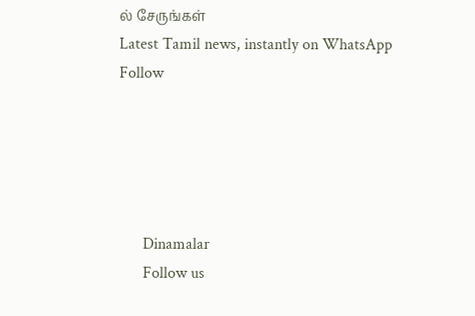ல் சேருங்கள்
Latest Tamil news, instantly on WhatsApp
Follow





      Dinamalar
      Follow us